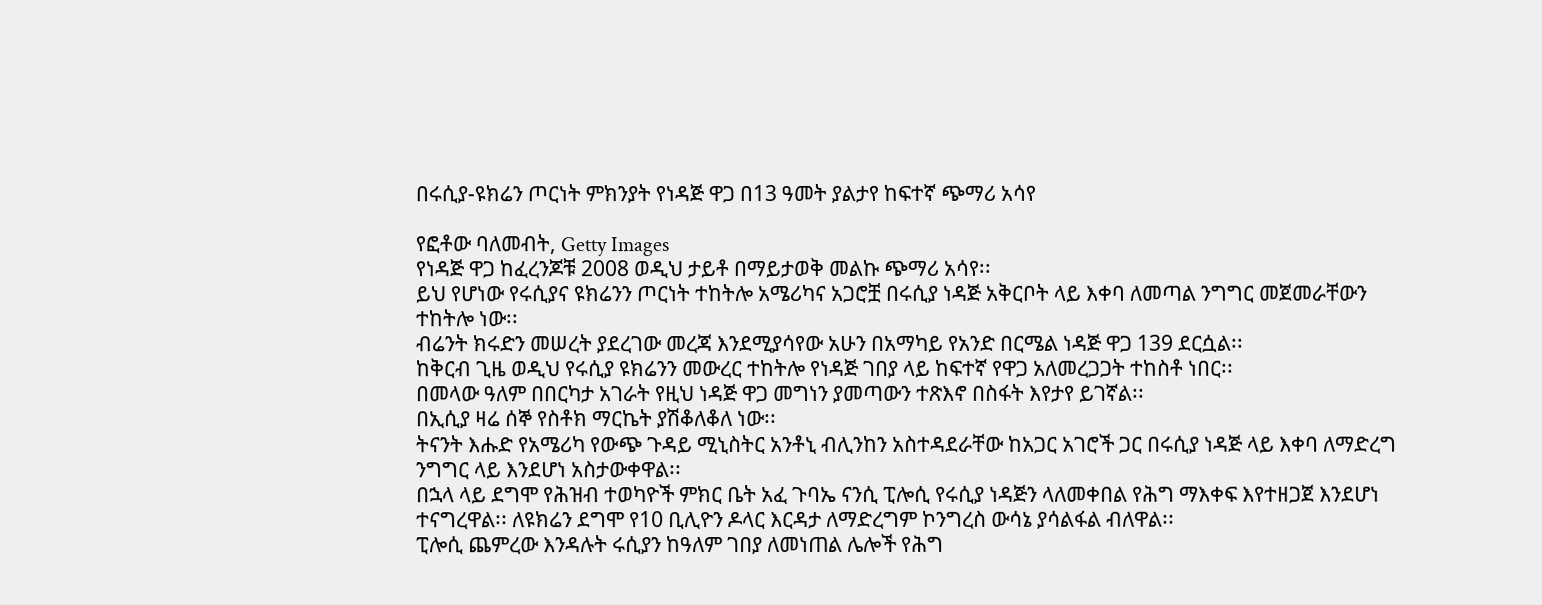በሩሲያ-ዩክሬን ጦርነት ምክንያት የነዳጅ ዋጋ በ13 ዓመት ያልታየ ከፍተኛ ጭማሪ አሳየ

የፎቶው ባለመብት, Getty Images
የነዳጅ ዋጋ ከፈረንጆቹ 2008 ወዲህ ታይቶ በማይታወቅ መልኩ ጭማሪ አሳየ፡፡
ይህ የሆነው የሩሲያና ዩክሬንን ጦርነት ተከትሎ አሜሪካና አጋሮቿ በሩሲያ ነዳጅ አቅርቦት ላይ እቀባ ለመጣል ንግግር መጀመራቸውን ተከትሎ ነው፡፡
ብሬንት ክሩድን መሠረት ያደረገው መረጃ እንደሚያሳየው አሁን በአማካይ የአንድ በርሜል ነዳጅ ዋጋ 139 ደርሷል፡፡
ከቅርብ ጊዜ ወዲህ የሩሲያ ዩክሬንን መውረር ተከትሎ የነዳጅ ገበያ ላይ ከፍተኛ የዋጋ አለመረጋጋት ተከስቶ ነበር፡፡
በመላው ዓለም በበርካታ አገራት የዚህ ነዳጅ ዋጋ መግነን ያመጣውን ተጽእኖ በስፋት እየታየ ይገኛል፡፡
በኢሲያ ዛሬ ሰኞ የስቶክ ማርኬት ያሽቆለቆለ ነው፡፡
ትናንት እሑድ የአሜሪካ የውጭ ጉዳይ ሚኒስትር አንቶኒ ብሊንከን አስተዳደራቸው ከአጋር አገሮች ጋር በሩሲያ ነዳጅ ላይ እቀባ ለማድረግ ንግግር ላይ እንደሆነ አስታውቀዋል፡፡
በኋላ ላይ ደግሞ የሕዝብ ተወካዮች ምክር ቤት አፈ ጉባኤ ናንሲ ፒሎሲ የሩሲያ ነዳጅን ላለመቀበል የሕግ ማእቀፍ እየተዘጋጀ እንደሆነ ተናግረዋል፡፡ ለዩክሬን ደግሞ የ10 ቢሊዮን ዶላር እርዳታ ለማድረግም ኮንግረስ ውሳኔ ያሳልፋል ብለዋል፡፡
ፒሎሲ ጨምረው እንዳሉት ሩሲያን ከዓለም ገበያ ለመነጠል ሌሎች የሕግ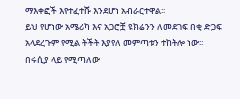ማእቀፎች እየተፈተሹ እንደሆነ አብራርተዋል፡፡
ይህ የሆነው አሜሪካ እና አጋሮቿ ዩክሬንን ለመደገፍ በቂ ድጋፍ አላደረጉም የሚል ትችት እያየለ መምጣቱን ተከትሎ ነው፡፡
በሩሲያ ላይ የሚጣለው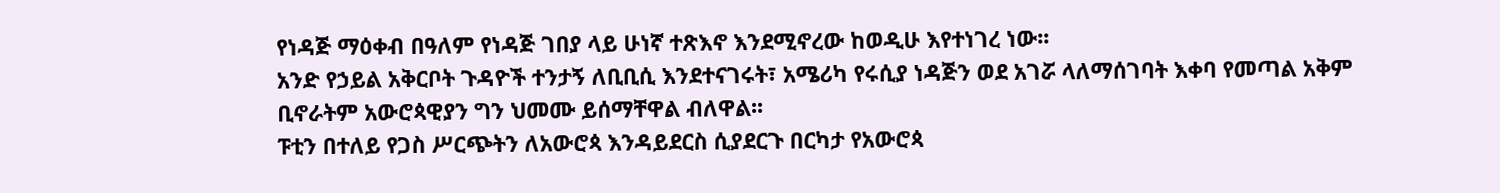የነዳጅ ማዕቀብ በዓለም የነዳጅ ገበያ ላይ ሁነኛ ተጽእኖ እንደሚኖረው ከወዲሁ እየተነገረ ነው፡፡
አንድ የኃይል አቅርቦት ጉዳዮች ተንታኝ ለቢቢሲ እንደተናገሩት፣ አሜሪካ የሩሲያ ነዳጅን ወደ አገሯ ላለማሰገባት እቀባ የመጣል አቅም ቢኖራትም አውሮጳዊያን ግን ህመሙ ይሰማቸዋል ብለዋል፡፡
ፑቲን በተለይ የጋስ ሥርጭትን ለአውሮጳ እንዳይደርስ ሲያደርጉ በርካታ የአውሮጳ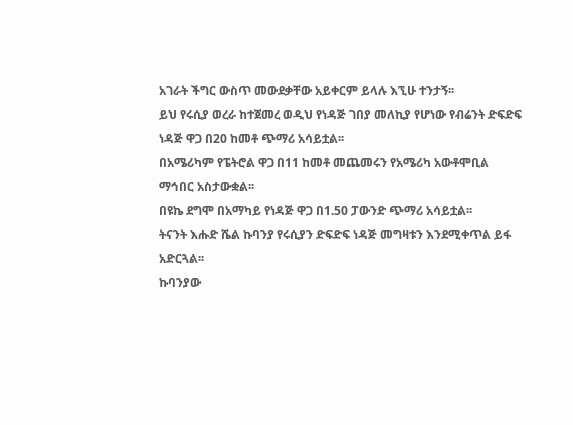አገራት ችግር ውስጥ መውደቃቸው አይቀርም ይላሉ እኚሁ ተንታኝ፡፡
ይህ የሩሲያ ወረራ ከተጀመረ ወዲህ የነዳጅ ገበያ መለኪያ የሆነው የብሬንት ድፍድፍ ነዳጅ ዋጋ በ20 ከመቶ ጭማሪ አሳይቷል፡፡
በአሜሪካም የፔትሮል ዋጋ በ11 ከመቶ መጨመሩን የአሜሪካ አውቶሞቢል ማኅበር አስታውቋል፡፡
በዩኬ ደግሞ በአማካይ የነዳጅ ዋጋ በ1.50 ፓውንድ ጭማሪ አሳይቷል፡፡
ትናንት እሑድ ሼል ኩባንያ የሩሲያን ድፍድፍ ነዳጅ መግዛቱን እንደሚቀጥል ይፋ አድርጓል፡፡
ኩባንያው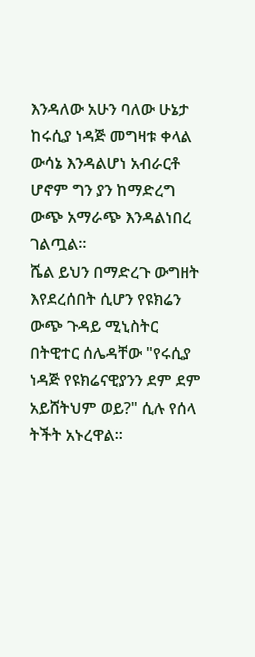እንዳለው አሁን ባለው ሁኔታ ከሩሲያ ነዳጅ መግዛቱ ቀላል ውሳኔ እንዳልሆነ አብራርቶ ሆኖም ግን ያን ከማድረግ ውጭ አማራጭ እንዳልነበረ ገልጧል፡፡
ሼል ይህን በማድረጉ ውግዘት እየደረሰበት ሲሆን የዩክሬን ውጭ ጉዳይ ሚኒስትር በትዊተር ሰሌዳቸው "የሩሲያ ነዳጅ የዩክሬናዊያንን ደም ደም አይሸትህም ወይ?" ሲሉ የሰላ ትችት አኑረዋል፡፡